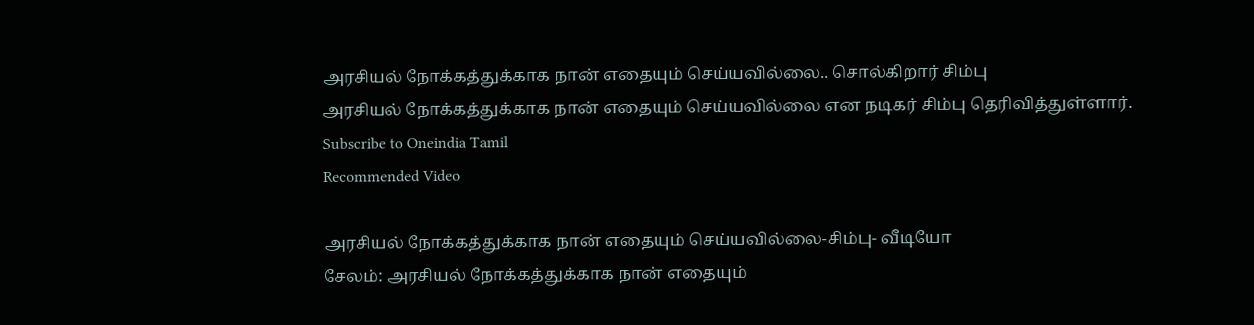அரசியல் நோக்கத்துக்காக நான் எதையும் செய்யவில்லை.. சொல்கிறார் சிம்பு
அரசியல் நோக்கத்துக்காக நான் எதையும் செய்யவில்லை என நடிகர் சிம்பு தெரிவித்துள்ளார்.
Subscribe to Oneindia Tamil
Recommended Video

அரசியல் நோக்கத்துக்காக நான் எதையும் செய்யவில்லை-சிம்பு- வீடியோ
சேலம்: அரசியல் நோக்கத்துக்காக நான் எதையும்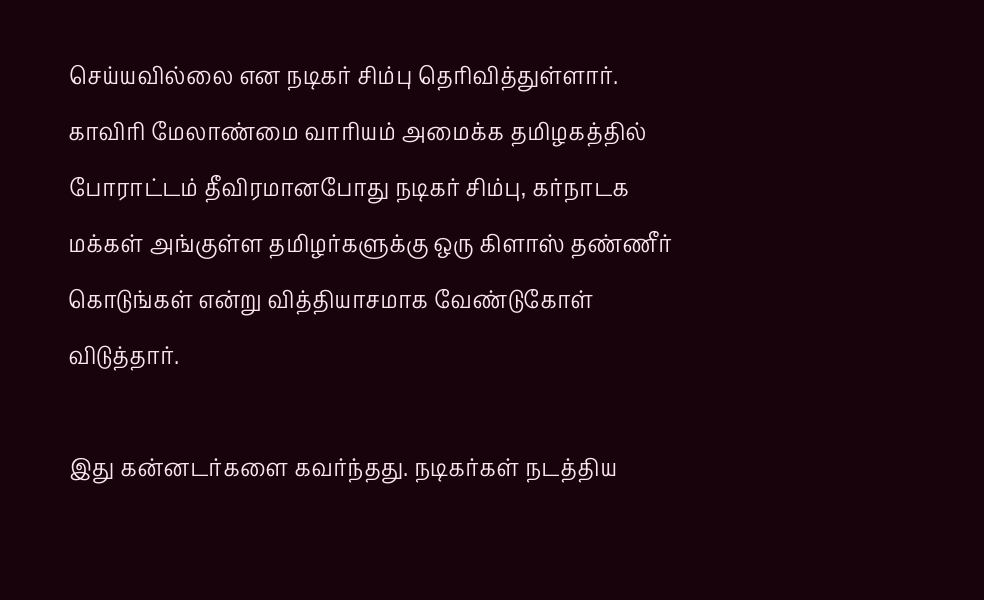செய்யவில்லை என நடிகர் சிம்பு தெரிவித்துள்ளார்.
காவிரி மேலாண்மை வாரியம் அமைக்க தமிழகத்தில் போராட்டம் தீவிரமானபோது நடிகர் சிம்பு, கர்நாடக மக்கள் அங்குள்ள தமிழர்களுக்கு ஒரு கிளாஸ் தண்ணீர் கொடுங்கள் என்று வித்தியாசமாக வேண்டுகோள் விடுத்தார்.

இது கன்னடர்களை கவர்ந்தது. நடிகர்கள் நடத்திய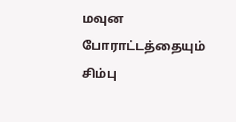மவுன போராட்டத்தையும் சிம்பு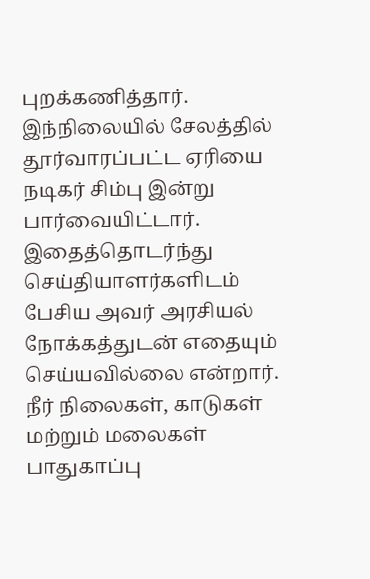புறக்கணித்தார்.
இந்நிலையில் சேலத்தில் தூர்வாரப்பட்ட ஏரியை நடிகர் சிம்பு இன்று பார்வையிட்டார். இதைத்தொடர்ந்து செய்தியாளர்களிடம் பேசிய அவர் அரசியல் நோக்கத்துடன் எதையும் செய்யவில்லை என்றார்.
நீர் நிலைகள், காடுகள் மற்றும் மலைகள் பாதுகாப்பு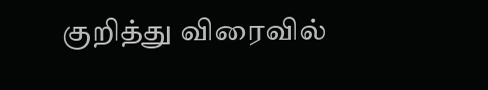குறித்து விரைவில்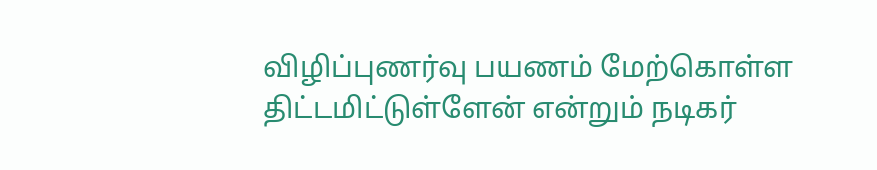விழிப்புணர்வு பயணம் மேற்கொள்ள திட்டமிட்டுள்ளேன் என்றும் நடிகர்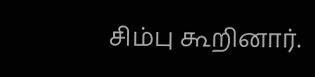சிம்பு கூறினார்.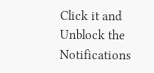Click it and Unblock the Notifications